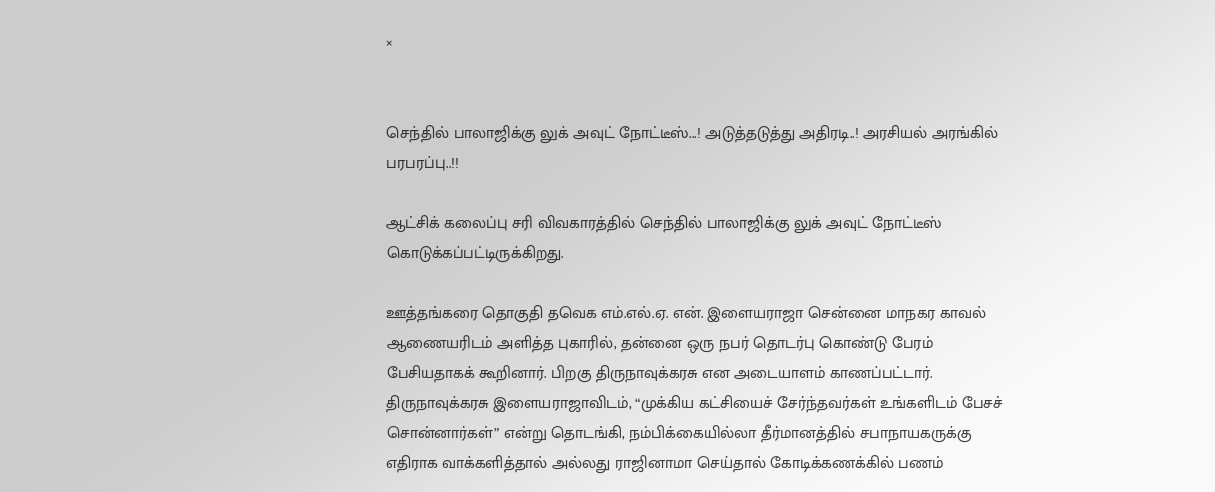×


செந்தில் பாலாஜிக்கு லுக் அவுட் நோட்டீஸ்...! அடுத்தடுத்து அதிரடி..! அரசியல் அரங்கில் பரபரப்பு..!!

ஆட்சிக் கலைப்பு சரி விவகாரத்தில் செந்தில் பாலாஜிக்கு லுக் அவுட் நோட்டீஸ் கொடுக்கப்பட்டிருக்கிறது.

ஊத்தங்கரை தொகுதி தவெக எம்.எல்.ஏ. என். இளையராஜா சென்னை மாநகர காவல் ஆணையரிடம் அளித்த புகாரில், தன்னை ஒரு நபர் தொடர்பு கொண்டு பேரம் பேசியதாகக் கூறினார். பிறகு திருநாவுக்கரசு என அடையாளம் காணப்பட்டார். திருநாவுக்கரசு இளையராஜாவிடம், “முக்கிய கட்சியைச் சேர்ந்தவர்கள் உங்களிடம் பேசச் சொன்னார்கள்” என்று தொடங்கி, நம்பிக்கையில்லா தீர்மானத்தில் சபாநாயகருக்கு எதிராக வாக்களித்தால் அல்லது ராஜினாமா செய்தால் கோடிக்கணக்கில் பணம்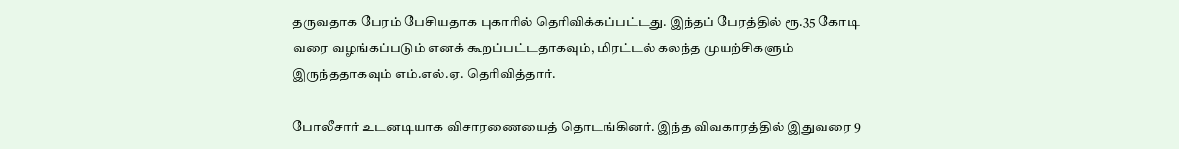தருவதாக பேரம் பேசியதாக புகாரில் தெரிவிக்கப்பட்டது. இந்தப் பேரத்தில் ரூ.35 கோடி வரை வழங்கப்படும் எனக் கூறப்பட்டதாகவும், மிரட்டல் கலந்த முயற்சிகளும் இருந்ததாகவும் எம்.எல்.ஏ. தெரிவித்தார்.

போலீசார் உடனடியாக விசாரணையைத் தொடங்கினர். இந்த விவகாரத்தில் இதுவரை 9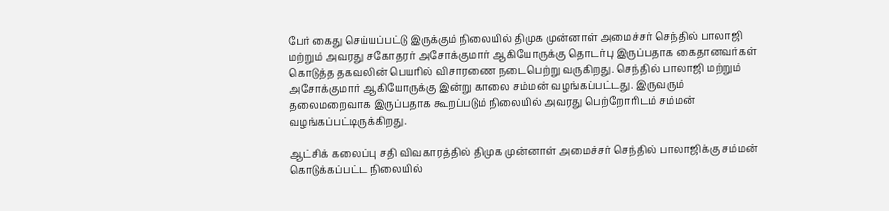பேர் கைது செய்யப்பட்டு இருக்கும் நிலையில் திமுக முன்னாள் அமைச்சர் செந்தில் பாலாஜி மற்றும் அவரது சகோதரர் அசோக்குமார் ஆகியோருக்கு தொடர்பு இருப்பதாக கைதானவர்கள் கொடுத்த தகவலின் பெயரில் விசாரணை நடைபெற்று வருகிறது. செந்தில் பாலாஜி மற்றும் அசோக்குமார் ஆகியோருக்கு இன்று காலை சம்மன் வழங்கப்பட்டது. இருவரும் தலைமறைவாக இருப்பதாக கூறப்படும் நிலையில் அவரது பெற்றோரிடம் சம்மன் வழங்கப்பட்டிருக்கிறது.

ஆட்சிக் கலைப்பு சதி விவகாரத்தில் திமுக முன்னாள் அமைச்சர் செந்தில் பாலாஜிக்கு சம்மன் கொடுக்கப்பட்ட நிலையில்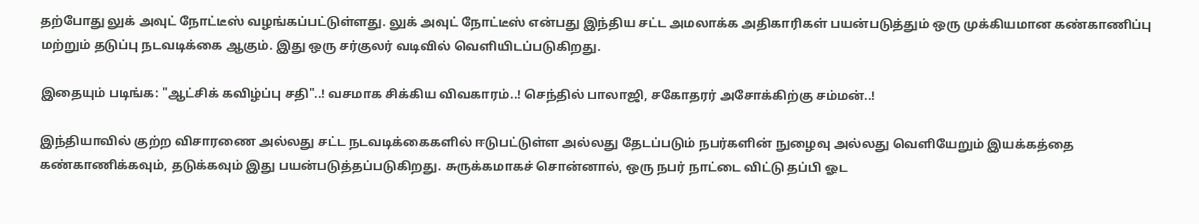தற்போது லுக் அவுட் நோட்டீஸ் வழங்கப்பட்டுள்ளது. லுக் அவுட் நோட்டீஸ் என்பது இந்திய சட்ட அமலாக்க அதிகாரிகள் பயன்படுத்தும் ஒரு முக்கியமான கண்காணிப்பு மற்றும் தடுப்பு நடவடிக்கை ஆகும். இது ஒரு சர்குலர் வடிவில் வெளியிடப்படுகிறது.

இதையும் படிங்க: "ஆட்சிக் கவிழ்ப்பு சதி"..! வசமாக சிக்கிய விவகாரம்..! செந்தில் பாலாஜி, சகோதரர் அசோக்கிற்கு சம்மன்..!

இந்தியாவில் குற்ற விசாரணை அல்லது சட்ட நடவடிக்கைகளில் ஈடுபட்டுள்ள அல்லது தேடப்படும் நபர்களின் நுழைவு அல்லது வெளியேறும் இயக்கத்தை கண்காணிக்கவும், தடுக்கவும் இது பயன்படுத்தப்படுகிறது. சுருக்கமாகச் சொன்னால், ஒரு நபர் நாட்டை விட்டு தப்பி ஓட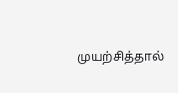முயற்சித்தால்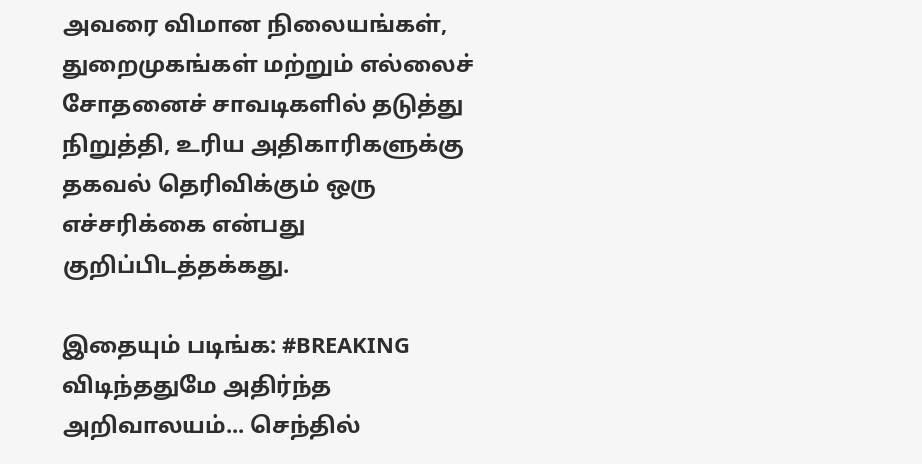அவரை விமான நிலையங்கள், துறைமுகங்கள் மற்றும் எல்லைச் சோதனைச் சாவடிகளில் தடுத்து நிறுத்தி, உரிய அதிகாரிகளுக்கு தகவல் தெரிவிக்கும் ஒரு எச்சரிக்கை என்பது குறிப்பிடத்தக்கது.

இதையும் படிங்க: #BREAKING விடிந்ததுமே அதிர்ந்த அறிவாலயம்... செந்தில்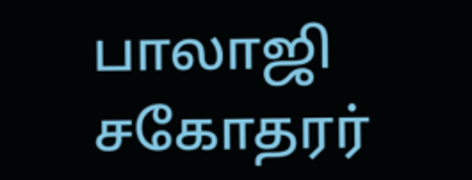பாலாஜி சகோதரர்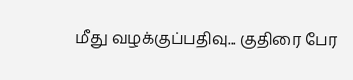மீது வழக்குப்பதிவு... குதிரை பேர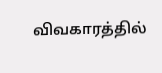விவகாரத்தில்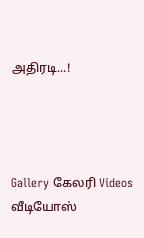அதிரடி...!




Gallery கேலரி Videos வீடியோஸ்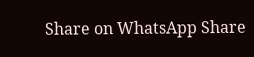Share on WhatsApp Share